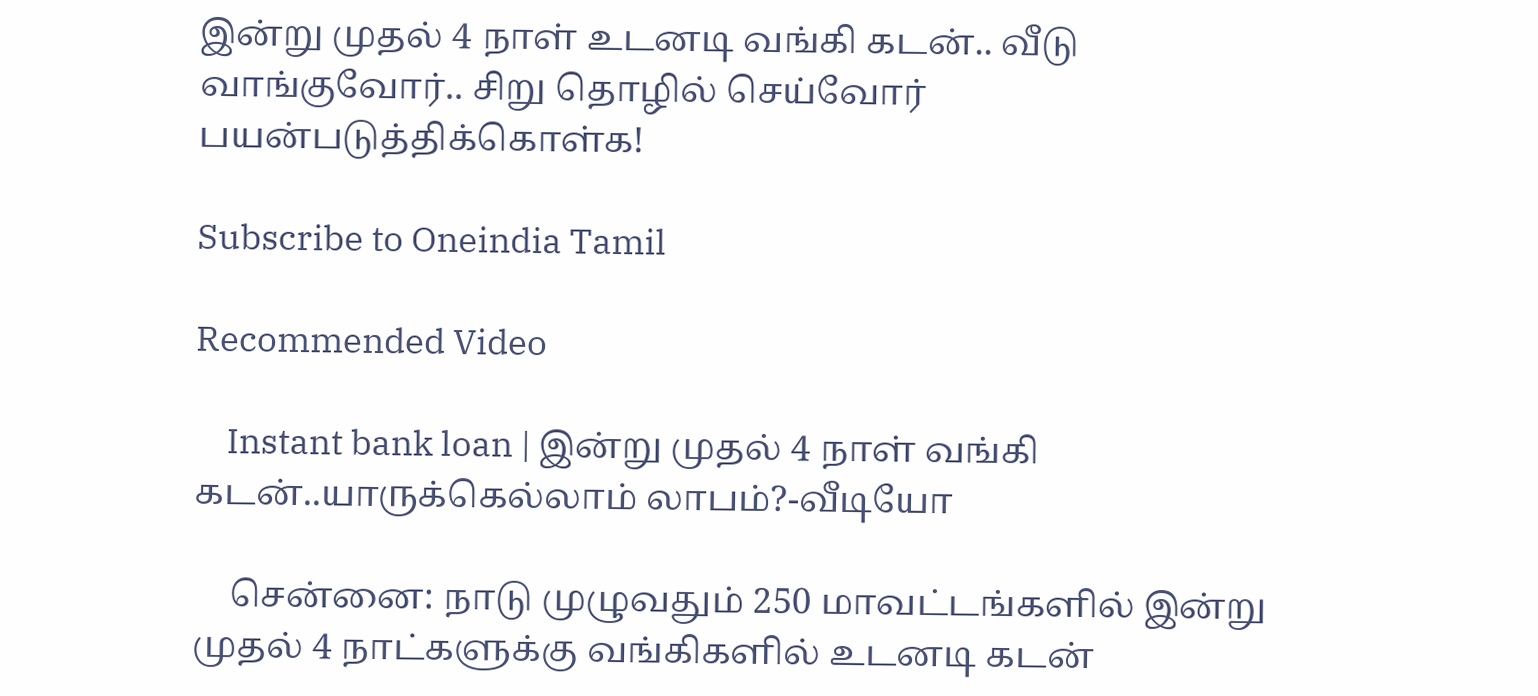இன்று முதல் 4 நாள் உடனடி வங்கி கடன்.. வீடு வாங்குவோர்.. சிறு தொழில் செய்வோர் பயன்படுத்திக்கொள்க!

Subscribe to Oneindia Tamil

Recommended Video

    Instant bank loan | இன்று முதல் 4 நாள் வங்கி கடன்..யாருக்கெல்லாம் லாபம்?-வீடியோ

    சென்னை: நாடு முழுவதும் 250 மாவட்டங்களில் இன்று முதல் 4 நாட்களுக்கு வங்கிகளில் உடனடி கடன்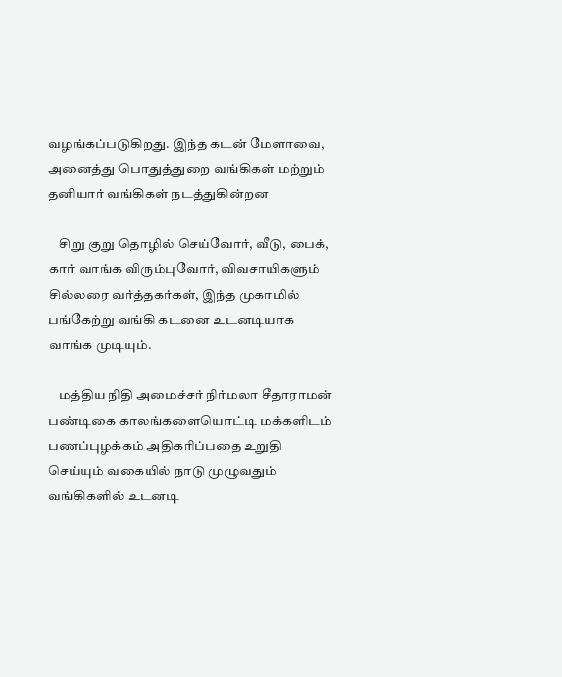வழங்கப்படுகிறது. இந்த கடன் மேளாவை, அனைத்து பொதுத்துறை வங்கிகள் மற்றும் தனியார் வங்கிகள் நடத்துகின்றன

    சிறு குறு தொழில் செய்வோர், வீடு, பைக், கார் வாங்க விரும்புவோர், விவசாயிகளும் சில்லரை வர்த்தகர்கள், இந்த முகாமில் பங்கேற்று வங்கி கடனை உடனடியாக வாங்க முடியும்.

    மத்திய நிதி அமைச்சர் நிர்மலா சீதாராமன் பண்டிகை காலங்களையொட்டி மக்களிடம் பணப்புழக்கம் அதிகரிப்பதை உறுதி செய்யும் வகையில் நாடு முழுவதும் வங்கிகளில் உடனடி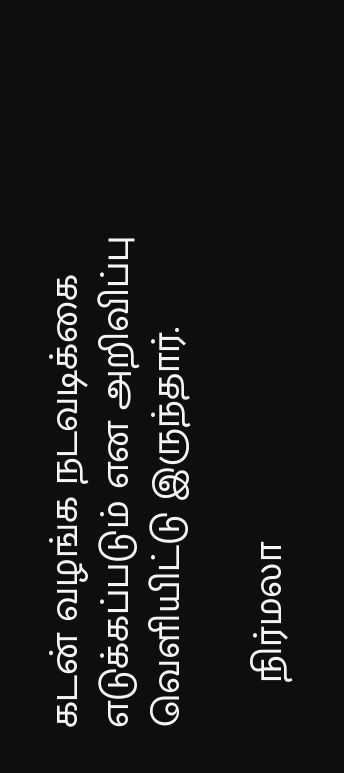கடன் வழங்க நடவடிக்கை எடுக்கப்படும் என அறிவிப்பு வெளியிட்டு இருந்தார்.

    நிர்மலா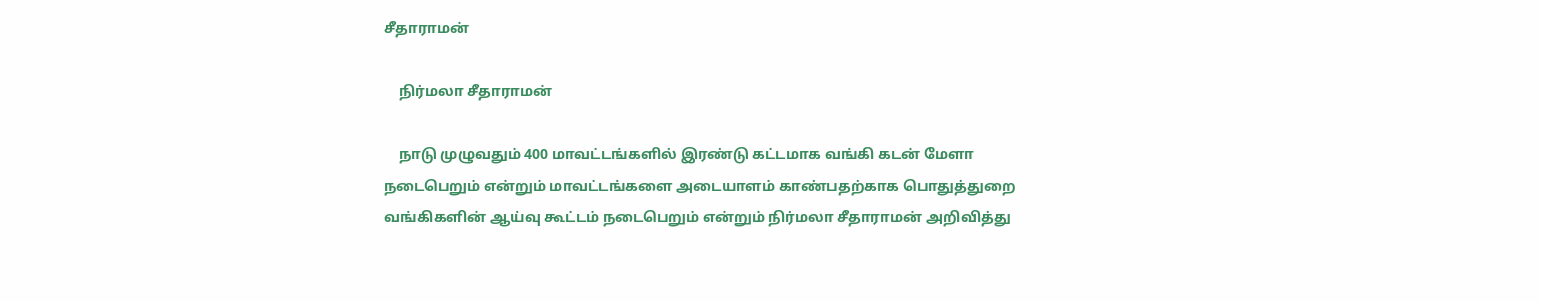சீதாராமன்

    நிர்மலா சீதாராமன்

    நாடு முழுவதும் 400 மாவட்டங்களில் இரண்டு கட்டமாக வங்கி கடன் மேளா நடைபெறும் என்றும் மாவட்டங்களை அடையாளம் காண்பதற்காக பொதுத்துறை வங்கிகளின் ஆய்வு கூட்டம் நடைபெறும் என்றும் நிர்மலா சீதாராமன் அறிவித்து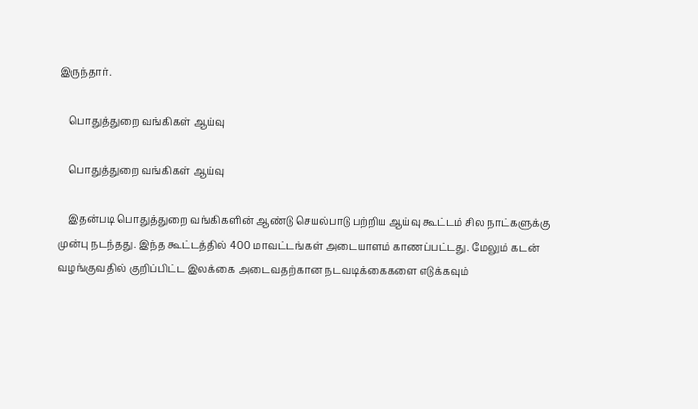இருந்தார்.

    பொதுத்துறை வங்கிகள் ஆய்வு

    பொதுத்துறை வங்கிகள் ஆய்வு

    இதன்படி பொதுத்துறை வங்கிகளின் ஆண்டு செயல்பாடு பற்றிய ஆய்வு கூட்டம் சில நாட்களுக்கு முன்பு நடந்தது. இந்த கூட்டத்தில் 400 மாவட்டங்கள் அடையாளம் காணப்பட்டது. மேலும் கடன் வழங்குவதில் குறிப்பிட்ட இலக்கை அடைவதற்கான நடவடிக்கைகளை எடுக்கவும்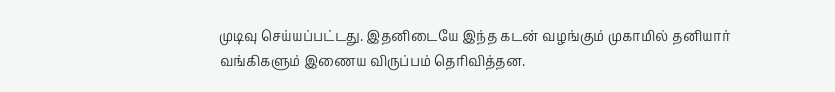முடிவு செய்யப்பட்டது. இதனிடையே இந்த கடன் வழங்கும் முகாமில் தனியார் வங்கிகளும் இணைய விருப்பம் தெரிவித்தன.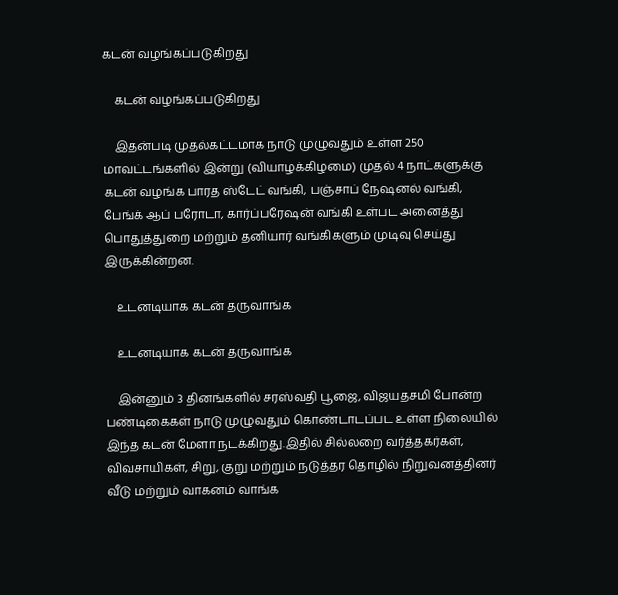கடன் வழங்கப்படுகிறது

    கடன் வழங்கப்படுகிறது

    இதன்படி முதல்கட்டமாக நாடு முழுவதும் உள்ள 250 மாவட்டங்களில் இன்று (வியாழக்கிழமை) முதல் 4 நாட்களுக்கு கடன் வழங்க பாரத ஸ்டேட் வங்கி, பஞ்சாப் நேஷனல் வங்கி, பேங்க் ஆப் பரோடா, கார்ப்பரேஷன் வங்கி உள்பட அனைத்து பொதுத்துறை மற்றும் தனியார் வங்கிகளும் முடிவு செய்து இருக்கின்றன.

    உடனடியாக கடன் தருவாங்க

    உடனடியாக கடன் தருவாங்க

    இன்னும் 3 தினங்களில் சரஸ்வதி பூஜை, விஜயதசமி போன்ற பண்டிகைகள் நாடு முழுவதும் கொண்டாடப்பட உள்ள நிலையில் இந்த கடன் மேளா நடக்கிறது.இதில் சில்லறை வர்த்தகர்கள், விவசாயிகள், சிறு, குறு மற்றும் நடுத்தர தொழில் நிறுவனத்தினர் வீடு மற்றும் வாகனம் வாங்க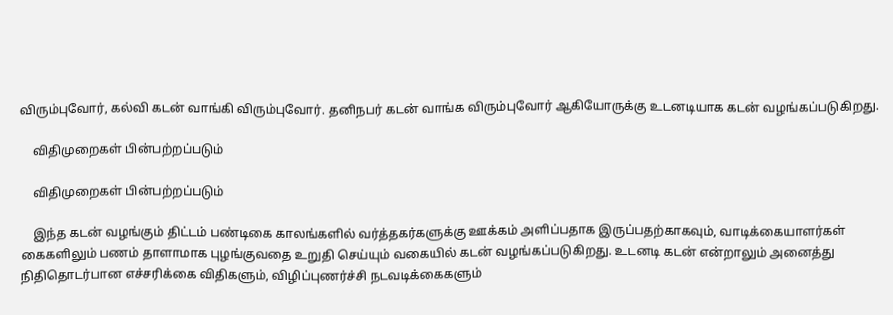விரும்புவோர், கல்வி கடன் வாங்கி விரும்புவோர். தனிநபர் கடன் வாங்க விரும்புவோர் ஆகியோருக்கு உடனடியாக கடன் வழங்கப்படுகிறது.

    விதிமுறைகள் பின்பற்றப்படும்

    விதிமுறைகள் பின்பற்றப்படும்

    இந்த கடன் வழங்கும் திட்டம் பண்டிகை காலங்களில் வர்த்தகர்களுக்கு ஊக்கம் அளிப்பதாக இருப்பதற்காகவும், வாடிக்கையாளர்கள் கைகளிலும் பணம் தாளாமாக புழங்குவதை உறுதி செய்யும் வகையில் கடன் வழங்கப்படுகிறது. உடனடி கடன் என்றாலும் அனைத்து நிதிதொடர்பான எச்சரிக்கை விதிகளும், விழிப்புணர்ச்சி நடவடிக்கைகளும்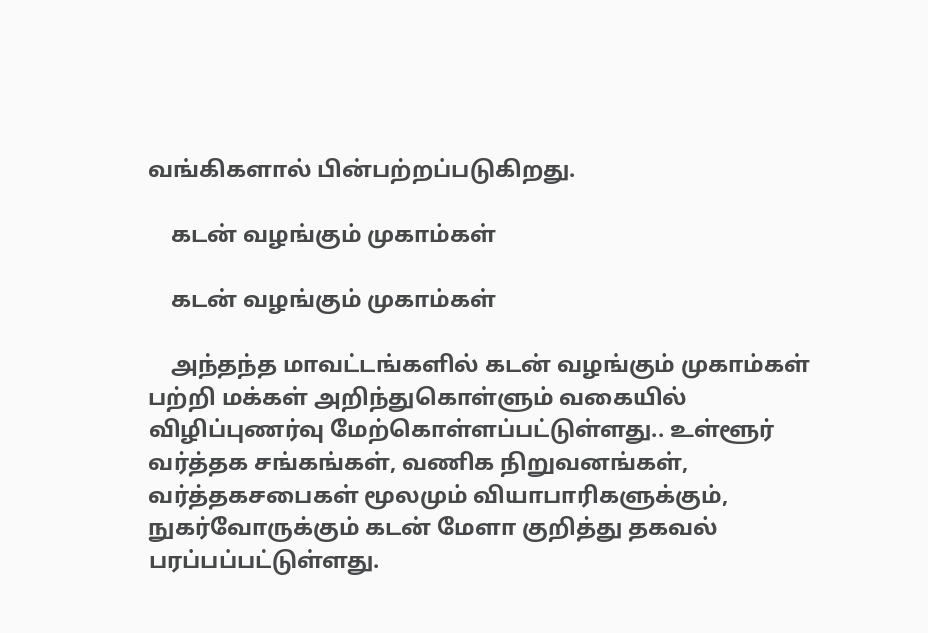வங்கிகளால் பின்பற்றப்படுகிறது.

    கடன் வழங்கும் முகாம்கள்

    கடன் வழங்கும் முகாம்கள்

    அந்தந்த மாவட்டங்களில் கடன் வழங்கும் முகாம்கள் பற்றி மக்கள் அறிந்துகொள்ளும் வகையில் விழிப்புணர்வு மேற்கொள்ளப்பட்டுள்ளது.. உள்ளூர் வர்த்தக சங்கங்கள், வணிக நிறுவனங்கள், வர்த்தகசபைகள் மூலமும் வியாபாரிகளுக்கும், நுகர்வோருக்கும் கடன் மேளா குறித்து தகவல் பரப்பப்பட்டுள்ளது.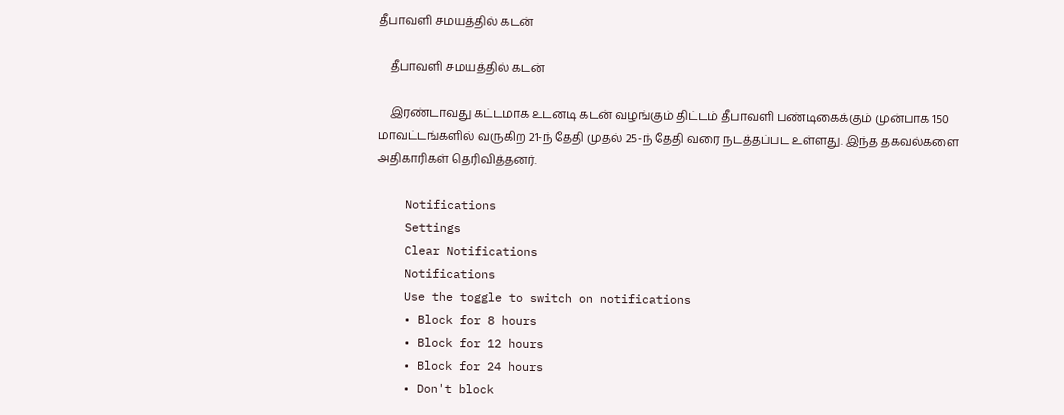தீபாவளி சமயத்தில் கடன்

    தீபாவளி சமயத்தில் கடன்

    இரண்டாவது கட்டமாக உடனடி கடன் வழங்கும் திட்டம் தீபாவளி பண்டிகைக்கும் முன்பாக 150 மாவட்டங்களில் வருகிற 21-ந் தேதி முதல் 25-ந் தேதி வரை நடத்தப்பட உள்ளது. இந்த தகவல்களை அதிகாரிகள் தெரிவித்தனர்.

    Notifications
    Settings
    Clear Notifications
    Notifications
    Use the toggle to switch on notifications
    • Block for 8 hours
    • Block for 12 hours
    • Block for 24 hours
    • Don't block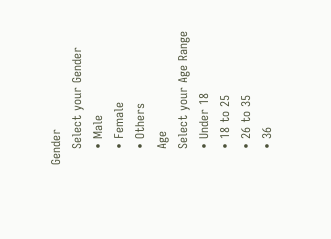Gender
    Select your Gender
    • Male
    • Female
    • Others
    Age
    Select your Age Range
    • Under 18
    • 18 to 25
    • 26 to 35
    • 36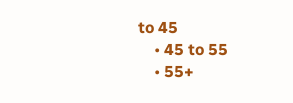to 45
    • 45 to 55
    • 55+